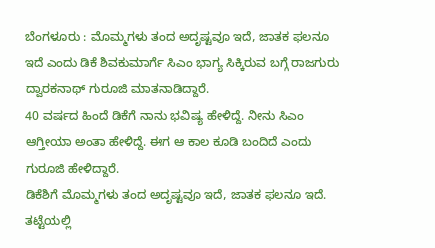ಬೆಂಗಳೂರು : ಮೊಮ್ಮಗಳು ತಂದ ಅದೃಷ್ಟವೂ ಇದೆ, ಜಾತಕ ಫಲನೂ ಇದೆ ಎಂದು ಡಿಕೆ ಶಿವಕುಮಾರ್ಗೆ ಸಿಎಂ ಭಾಗ್ಯ ಸಿಕ್ಕಿರುವ ಬಗ್ಗೆ ರಾಜಗುರು ದ್ವಾರಕನಾಥ್ ಗುರೂಜಿ ಮಾತನಾಡಿದ್ದಾರೆ.
40 ವರ್ಷದ ಹಿಂದೆ ಡಿಕೆಗೆ ನಾನು ಭವಿಷ್ಯ ಹೇಳಿದ್ದೆ. ನೀನು ಸಿಎಂ ಆಗ್ತೀಯಾ ಅಂತಾ ಹೇಳಿದ್ದೆ. ಈಗ ಆ ಕಾಲ ಕೂಡಿ ಬಂದಿದೆ ಎಂದು ಗುರೂಜಿ ಹೇಳಿದ್ದಾರೆ.
ಡಿಕೆಶಿಗೆ ಮೊಮ್ಮಗಳು ತಂದ ಅದೃಷ್ಟವೂ ಇದೆ, ಜಾತಕ ಫಲನೂ ಇದೆ. ತಟ್ಟೆಯಲ್ಲಿ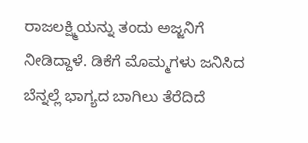ರಾಜಲಕ್ಷ್ಮಿಯನ್ನು ತಂದು ಅಜ್ಜನಿಗೆ ನೀಡಿದ್ದಾಳೆ. ಡಿಕೆಗೆ ಮೊಮ್ಮಗಳು ಜನಿಸಿದ ಬೆನ್ನಲ್ಲೆ ಭಾಗ್ಯದ ಬಾಗಿಲು ತೆರೆದಿದೆ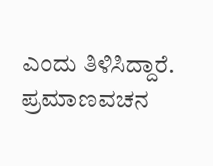ಎಂದು ತಿಳಿಸಿದ್ದಾರೆ.
ಪ್ರಮಾಣವಚನ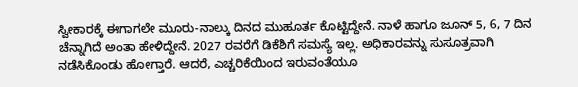ಸ್ವೀಕಾರಕ್ಕೆ ಈಗಾಗಲೇ ಮೂರು-ನಾಲ್ಕು ದಿನದ ಮುಹೂರ್ತ ಕೊಟ್ಟಿದ್ದೇನೆ. ನಾಳೆ ಹಾಗೂ ಜೂನ್ 5, 6, 7 ದಿನ ಚೆನ್ನಾಗಿದೆ ಅಂತಾ ಹೇಳಿದ್ದೇನೆ. 2027 ರವರೆಗೆ ಡಿಕೆಶಿಗೆ ಸಮಸ್ಯೆ ಇಲ್ಲ. ಅಧಿಕಾರವನ್ನು ಸುಸೂತ್ರವಾಗಿ ನಡೆಸಿಕೊಂಡು ಹೋಗ್ತಾರೆ. ಆದರೆ, ಎಚ್ಚರಿಕೆಯಿಂದ ಇರುವಂತೆಯೂ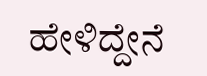ಹೇಳಿದ್ದೇನೆ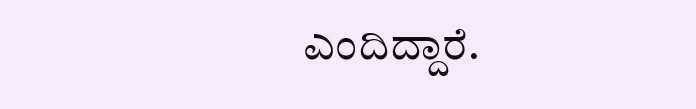ಎಂದಿದ್ದಾರೆ.